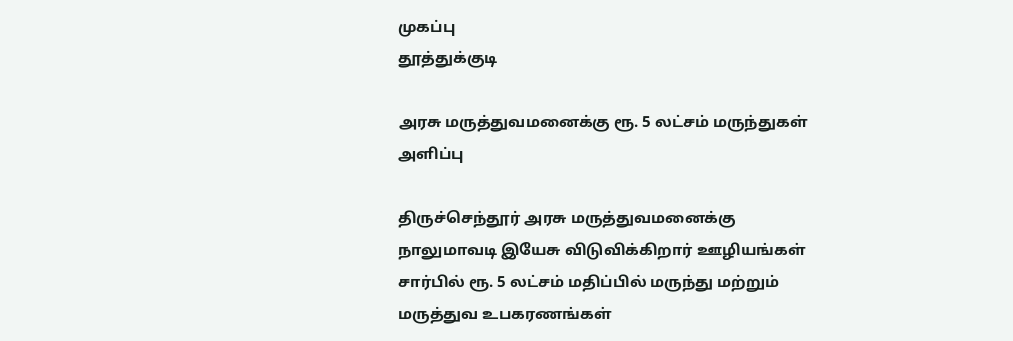முகப்பு
தூத்துக்குடி

அரசு மருத்துவமனைக்கு ரூ. 5 லட்சம் மருந்துகள் அளிப்பு

திருச்செந்தூர் அரசு மருத்துவமனைக்கு நாலுமாவடி இயேசு விடுவிக்கிறார் ஊழியங்கள் சார்பில் ரூ. 5 லட்சம் மதிப்பில் மருந்து மற்றும் மருத்துவ உபகரணங்கள்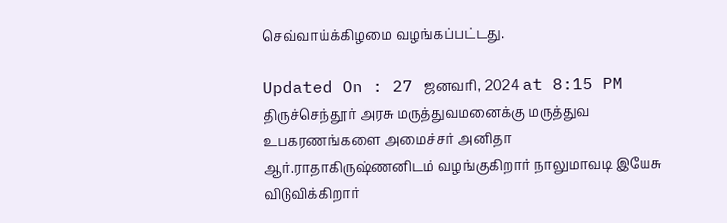செவ்வாய்க்கிழமை வழங்கப்பட்டது.

Updated On : 27 ஜனவரி, 2024 at 8:15 PM
திருச்செந்தூர் அரசு மருத்துவமனைக்கு மருத்துவ உபகரணங்களை அமைச்சர் அனிதா ஆர்.ராதாகிருஷ்ணனிடம் வழங்குகிறார் நாலுமாவடி இயேசு விடுவிக்கிறார்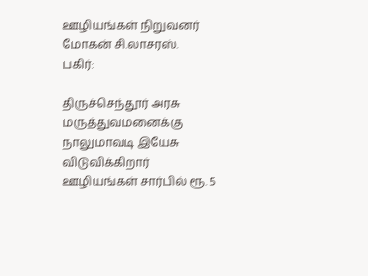ஊழியங்கள் நிறுவனர் மோகன் சி.லாசரஸ்.
பகிர்:

திருச்செந்தூர் அரசு மருத்துவமனைக்கு நாலுமாவடி இயேசு விடுவிக்கிறார் ஊழியங்கள் சார்பில் ரூ. 5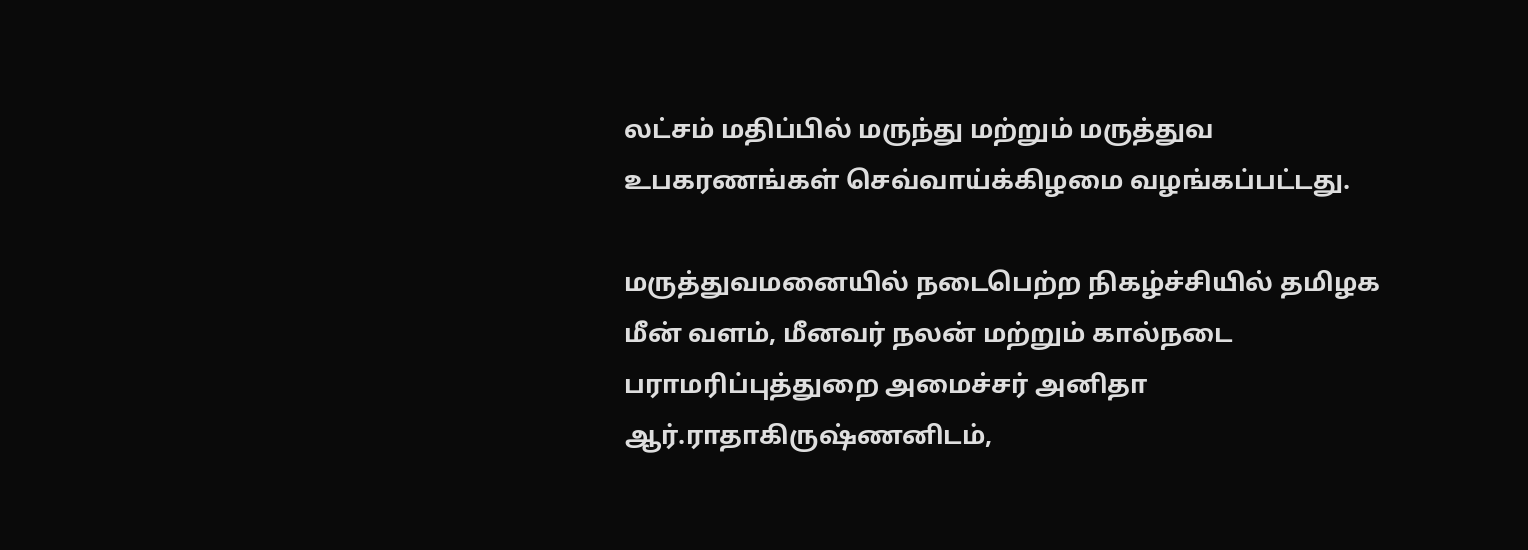லட்சம் மதிப்பில் மருந்து மற்றும் மருத்துவ உபகரணங்கள் செவ்வாய்க்கிழமை வழங்கப்பட்டது.

மருத்துவமனையில் நடைபெற்ற நிகழ்ச்சியில் தமிழக மீன் வளம், மீனவர் நலன் மற்றும் கால்நடை பராமரிப்புத்துறை அமைச்சர் அனிதா ஆர்.ராதாகிருஷ்ணனிடம்,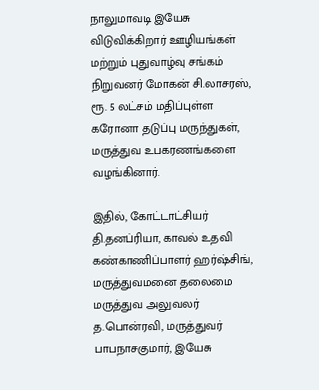நாலுமாவடி இயேசு விடுவிக்கிறார் ஊழியங்கள் மற்றும் புதுவாழ்வு சங்கம் நிறுவனர் மோகன் சி.லாசரஸ், ரூ. 5 லட்சம் மதிப்புள்ள கரோனா தடுப்பு மருந்துகள், மருத்துவ உபகரணங்களை வழங்கினார்.

இதில், கோட்டாட்சியர் தி.தனப்ரியா, காவல் உதவி கண்காணிப்பாளர் ஹர்ஷ்சிங், மருத்துவமனை தலைமை மருத்துவ அலுவலர் த.பொன்ரவி, மருத்துவர் பாபநாசகுமார், இயேசு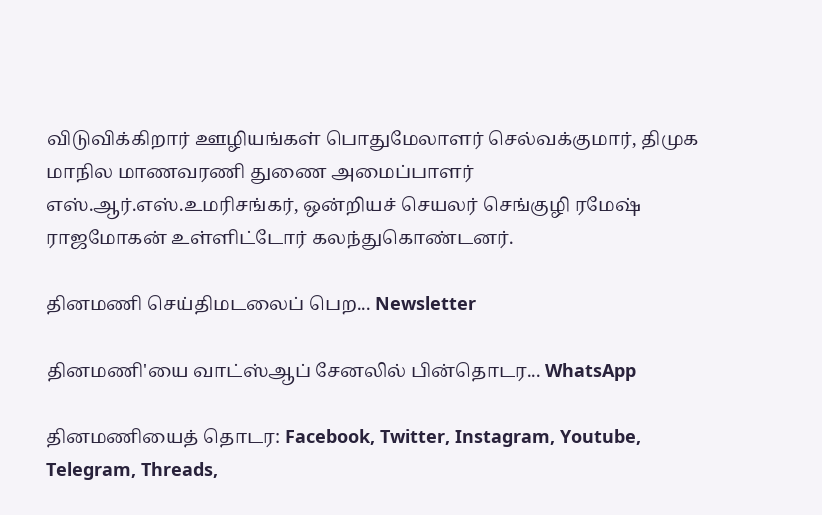விடுவிக்கிறார் ஊழியங்கள் பொதுமேலாளர் செல்வக்குமார், திமுக மாநில மாணவரணி துணை அமைப்பாளர் எஸ்.ஆர்.எஸ்.உமரிசங்கர், ஒன்றியச் செயலர் செங்குழி ரமேஷ் ராஜமோகன் உள்ளிட்டோர் கலந்துகொண்டனர்.

தினமணி செய்திமடலைப் பெற... Newsletter

தினமணி'யை வாட்ஸ்ஆப் சேனலில் பின்தொடர... WhatsApp

தினமணியைத் தொடர: Facebook, Twitter, Instagram, Youtube, Telegram, Threads,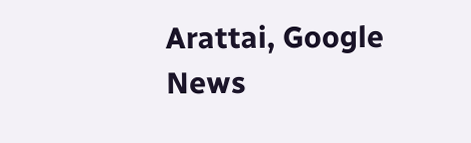Arattai, Google News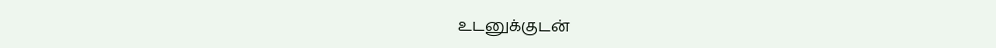உடனுக்குடன்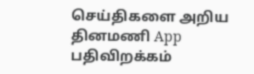செய்திகளை அறிய தினமணி App பதிவிறக்கம்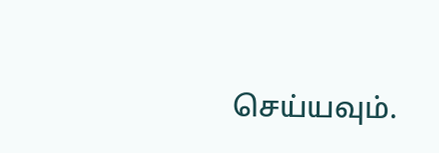செய்யவும்.